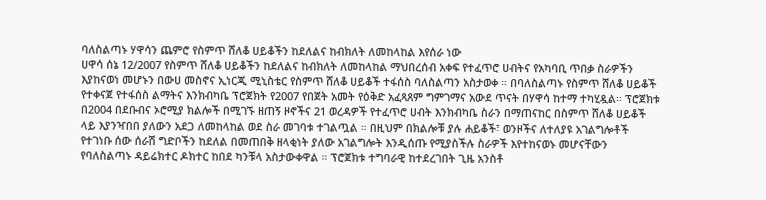ባለስልጣኑ ሃዋሳን ጨምሮ የስምጥ ሸለቆ ሀይቆችን ከደለልና ከብክለት ለመከላከል እየሰራ ነው
ሀዋሳ ሰኔ 12/2007 የስምጥ ሸለቆ ሀይቆችን ከደለልና ከብክለት ለመከላከል ማህበረሰብ አቀፍ የተፈጥሮ ሀብትና የአካባቢ ጥበቃ ስራዎችን እያከናወነ መሆኑን በውሀ መስኖና ኢነርጂ ሚኒስቴር የስምጥ ሸለቆ ሀይቆች ተፋሰስ ባለስልጣን አስታወቀ ። በባለስልጣኑ የስምጥ ሸለቆ ሀይቆች የተቀናጀ የተፋሰስ ልማትና እንክብካቤ ፕሮጀክት የ2007 የበጀት አመት የዕቅድ አፈጻጸም ግምገማና አውደ ጥናት በሃዋሳ ከተማ ተካሂዷል፡፡ ፕሮጀክቱ በ2004 በደቡብና ኦሮሚያ ክልሎች በሚገኙ ዘጠኝ ዞኖችና 21 ወረዳዎች የተፈጥሮ ሀብት እንክብካቤ ስራን በማጠናከር በስምጥ ሸለቆ ሀይቆች ላይ እያንዣበበ ያለውን አደጋ ለመከላከል ወደ ስራ መገባቱ ተገልጧል ። በዚህም በክልሎቹ ያሉ ሐይቆች፣ ወንዞችና ለተለያዩ አገልግሎቶች የተገነቡ ሰው ሰራሽ ግድቦችን ከደለል በመጠበቅ ዘላቂነት ያለው አገልግሎት እንዲሰጡ የሚያስችሉ ስራዎች እየተከናወኑ መሆናቸውን የባለስልጣኑ ዳይሬክተር ዶክተር ከበደ ካንቹላ አስታውቀዋል ። ፕሮጀክቱ ተግባራዊ ከተደረገበት ጊዜ አንስቶ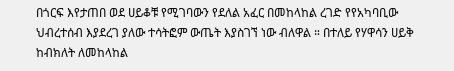በጎርፍ እየታጠበ ወደ ሀይቆቹ የሚገባውን የደለል አፈር በመከላከል ረገድ የየአካባቢው ህብረተሰብ እያደረገ ያለው ተሳትፎም ውጤት እያስገኘ ነው ብለዋል ። በተለይ የሃዋሳን ሀይቅ ከብክለት ለመከላከል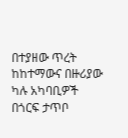በተያዘው ጥረት ከከተማውና በዙሪያው ካሉ አካባቢዎች በጎርፍ ታጥቦ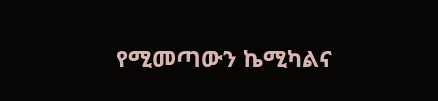የሚመጣውን ኬሚካልና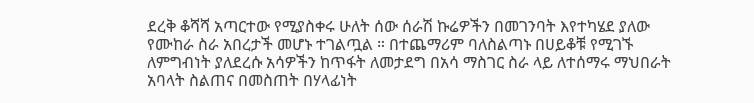ደረቅ ቆሻሻ አጣርተው የሚያስቀሩ ሁለት ሰው ሰራሽ ኩሬዎችን በመገንባት እየተካሄደ ያለው የሙከራ ስራ አበረታች መሆኑ ተገልጧል ። በተጨማሪም ባለስልጣኑ በሀይቆቹ የሚገኙ ለምግብነት ያለደረሱ አሳዎችን ከጥፋት ለመታደግ በአሳ ማስገር ስራ ላይ ለተሰማሩ ማህበራት አባላት ስልጠና በመስጠት በሃላፊነት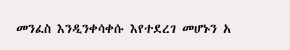መንፈስ እንዲንቀሳቀሱ እየተደረገ መሆኑን አ